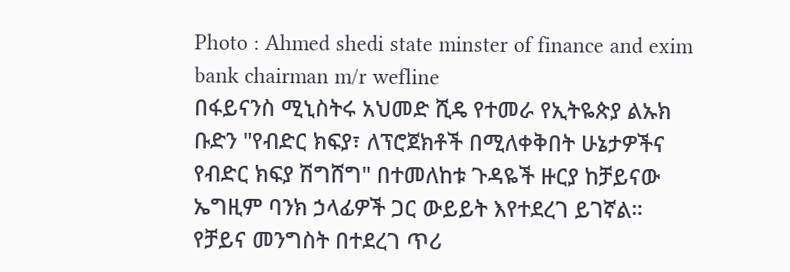Photo : Ahmed shedi state minster of finance and exim bank chairman m/r wefline
በፋይናንስ ሚኒስትሩ አህመድ ሺዴ የተመራ የኢትዬጵያ ልኡክ ቡድን "የብድር ክፍያ፣ ለፕሮጀክቶች በሚለቀቅበት ሁኔታዎችና የብድር ክፍያ ሽግሸግ" በተመለከቱ ጉዳዬች ዙርያ ከቻይናው ኤግዚም ባንክ ኃላፊዎች ጋር ውይይት እየተደረገ ይገኛል።
የቻይና መንግስት በተደረገ ጥሪ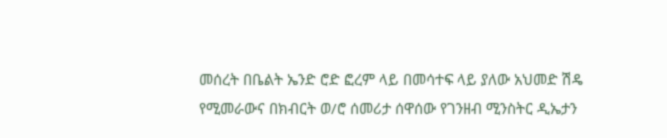መሰረት በቤልት ኤንድ ሮድ ፎረም ላይ በመሳተፍ ላይ ያለው አህመድ ሽዴ የሚመራውና በክብርት ወ/ሮ ሰመሪታ ሰዋሰው የገንዘብ ሚንስትር ዲኤታን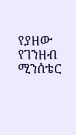የያዘው የገንዘብ ሚንሰቴር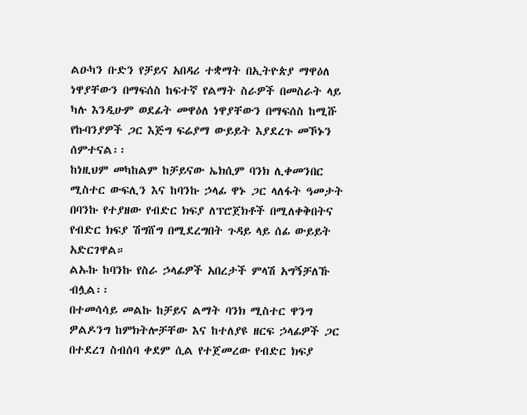ልዑካን ቡድን የቻይና አበዳሪ ተቋማት በኢትዮጵያ ማዋዕለ ነዋያቸውን በማፍሰስ ከፍተኛ የልማት ስራዎች በመስራት ላይ ካሉ እንዲሁም ወደፊት መዋዕለ ነዋያቸውን በማፍሰስ ከሚሹ የኩባንያዎች ጋር እጅግ ፍሬያማ ውይይት እያደረጉ መኾኑን ሰምተናል፡፡
ከነዚህም መካከልም ከቻይናው ኤክሲም ባንክ ሊቀመንበር ሚስተር ውፍሊን እና ከባንኩ ኃላፊ ዋኑ ጋር ላለፋት ዓመታት በባንኩ የተያዘው የብድር ክፍያ ለፕሮጀክቶች በሚለቀቅበትና የብድር ክፍያ ሽግሸግ በሚደረግበት ጉዳይ ላይ ሰፊ ውይይት አድርገዋል።
ልኡኩ ከባንኩ የስራ ኃላፊዎች አበረታች ምላሽ አግኝቻለኹ ብሏል፡፡
በተመሳሳይ መልኩ ከቻይና ልማት ባንክ ሚስተር ዋንግ ዎልዶንግ ከምክትሎቻቸው እና ከተለያዩ ዘርፍ ኃላፊዎች ጋር በተደረገ ስብሰባ ቀደም ሲል የተጀመረው የብድር ክፍያ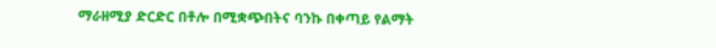ማራዘሚያ ድርድር በቶሎ በሚቋጭበትና ባንኩ በቀጣይ የልማት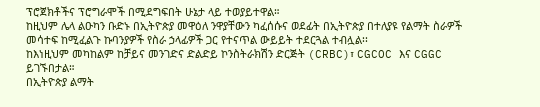ፕሮጀክቶችና ፕሮግራሞች በሚደግፍበት ሁኔታ ላይ ተወያይተዋል።
ከዚህም ሌላ ልዑካን ቡድኑ በኢትዮጵያ መዋዕለ ንዋያቸውን ካፈሰሱና ወደፊት በኢትዮጵያ በተለያዩ የልማት ስራዎች መሳተፍ ከሚፈልጉ ኩባንያዎች የስራ ኃላፊዎች ጋር የተናጥል ውይይት ተደርጓል ተብሏል፡፡
ከእነዚህም መካከልም ከቻይና መንገድና ድልድይ ኮንስትራክሽን ድርጅት (CRBC)፣ CGCOC እና CGGC ይገኙበታል።
በኢትዮጵያ ልማት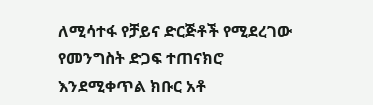ለሚሳተፋ የቻይና ድርጅቶች የሚደረገው የመንግስት ድጋፍ ተጠናክሮ እንደሚቀጥል ክቡር አቶ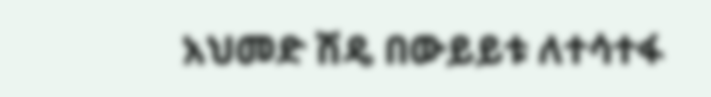አህመድ ሽዴ በውይይቱ ለተሳተፋ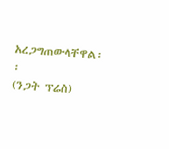አረጋግጠውላቸዋል፡፡
(ንጋት ፕሬስ)